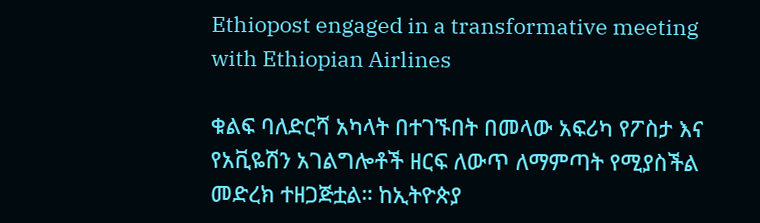Ethiopost engaged in a transformative meeting with Ethiopian Airlines

ቁልፍ ባለድርሻ አካላት በተገኙበት በመላው አፍሪካ የፖስታ እና የአቪዬሽን አገልግሎቶች ዘርፍ ለውጥ ለማምጣት የሚያስችል መድረክ ተዘጋጅቷል። ከኢትዮጵያ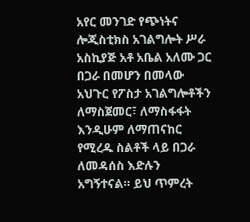አየር መንገድ የጭነትና ሎጂስቲክስ አገልግሎት ሥራ አስኪያጅ አቶ አቤል አለሙ ጋር በጋራ በመሆን በመላው አህጉር የፖስታ አገልግሎቶችን ለማስጀመር፣ ለማስፋፋት እንዲሁም ለማጠናከር የሚረዱ ስልቶች ላይ በጋራ ለመዳሰስ እድሉን አግኝተናል። ይህ ጥምረት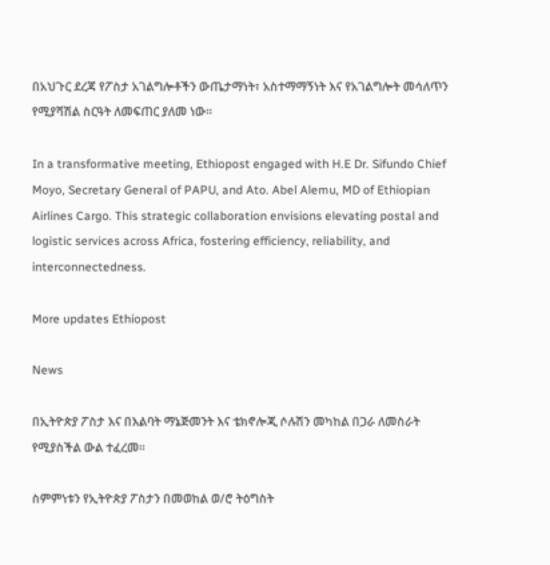በአህጉር ደረጃ የፖስታ አገልግሎቶችን ውጤታማነት፣ አስተማማኝነት እና የአገልግሎት መሳለጥን የሚያሻሽል ስርዓት ለመፍጠር ያለመ ነው።

In a transformative meeting, Ethiopost engaged with H.E Dr. Sifundo Chief Moyo, Secretary General of PAPU, and Ato. Abel Alemu, MD of Ethiopian Airlines Cargo. This strategic collaboration envisions elevating postal and logistic services across Africa, fostering efficiency, reliability, and interconnectedness.

More updates Ethiopost

News

በኢትዮጵያ ፖስታ እና በእልባት ማኔጅመንት እና ቴክኖሎጂ ሶሉሽን መካከል በጋራ ለመስራት የሚያስችል ውል ተፈረመ፡፡

ስምምነቱን የኢትዮጵያ ፖስታን በመወከል ወ/ሮ ትዕግስት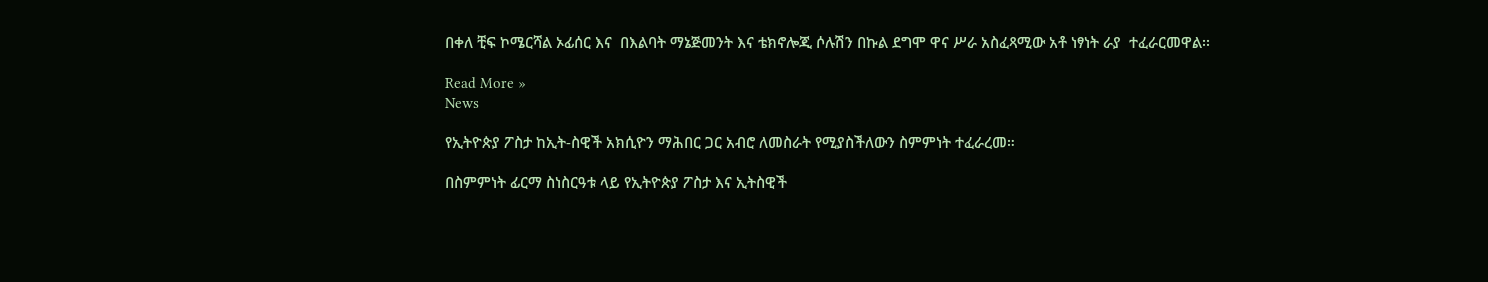በቀለ ቺፍ ኮሜርሻል ኦፊሰር እና  በእልባት ማኔጅመንት እና ቴክኖሎጂ ሶሉሽን በኩል ደግሞ ዋና ሥራ አስፈጻሚው አቶ ነፃነት ራያ  ተፈራርመዋል፡፡

Read More »
News

የኢትዮጵያ ፖስታ ከኢት-ስዊች አክሲዮን ማሕበር ጋር አብሮ ለመስራት የሚያስችለውን ስምምነት ተፈራረመ።

በስምምነት ፊርማ ስነስርዓቱ ላይ የኢትዮጵያ ፖስታ እና ኢትስዊች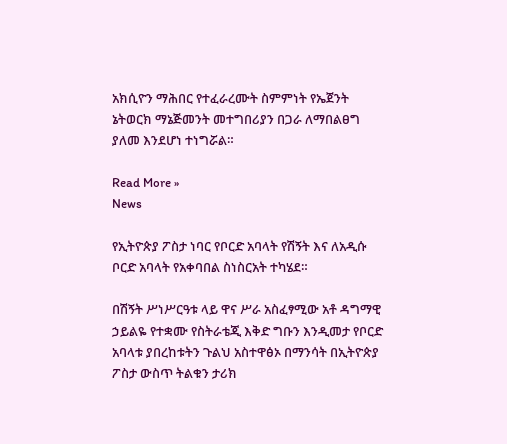አክሲዮን ማሕበር የተፈራረሙት ስምምነት የኤጀንት ኔትወርክ ማኔጅመንት መተግበሪያን በጋራ ለማበልፀግ ያለመ እንደሆነ ተነግሯል።

Read More »
News

የኢትዮጵያ ፖስታ ነባር የቦርድ አባላት የሽኝት እና ለአዲሱ ቦርድ አባላት የአቀባበል ስነስርአት ተካሄደ።

በሽኝት ሥነሥርዓቱ ላይ ዋና ሥራ አስፈፃሚው አቶ ዳግማዊ ኃይልዬ የተቋሙ የስትራቴጂ እቅድ ግቡን እንዲመታ የቦርድ አባላቱ ያበረከቱትን ጉልህ አስተዋፅኦ በማንሳት በኢትዮጵያ ፖስታ ውስጥ ትልቁን ታሪክ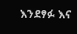እንደፃፉ እና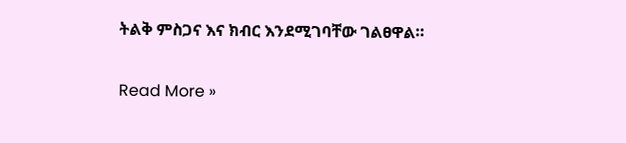ትልቅ ምስጋና እና ክብር እንደሚገባቸው ገልፀዋል።

Read More »